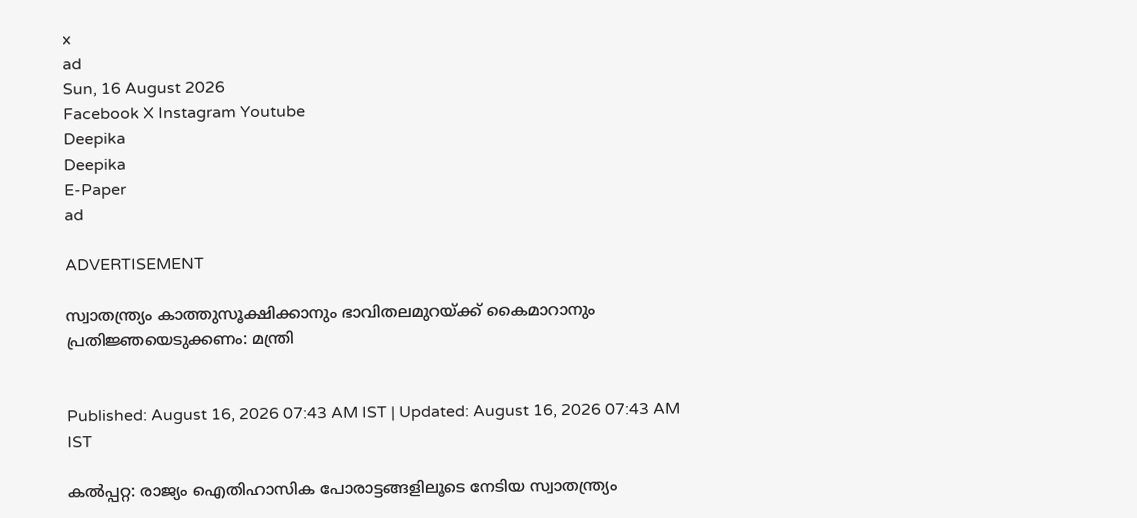x
ad
Sun, 16 August 2026
Facebook X Instagram Youtube
Deepika
Deepika
E-Paper
ad

ADVERTISEMENT

സ്വാതന്ത്ര്യം കാത്തുസൂക്ഷിക്കാനും ഭാവിതലമുറയ്ക്ക് കൈമാറാനും പ്രതിജ്ഞയെടുക്കണം: മന്ത്രി


Published: August 16, 2026 07:43 AM IST | Updated: August 16, 2026 07:43 AM IST

കല്‍പ്പറ്റ: രാജ്യം ഐതിഹാസിക പോരാട്ടങ്ങളിലൂടെ നേടിയ സ്വാതന്ത്ര്യം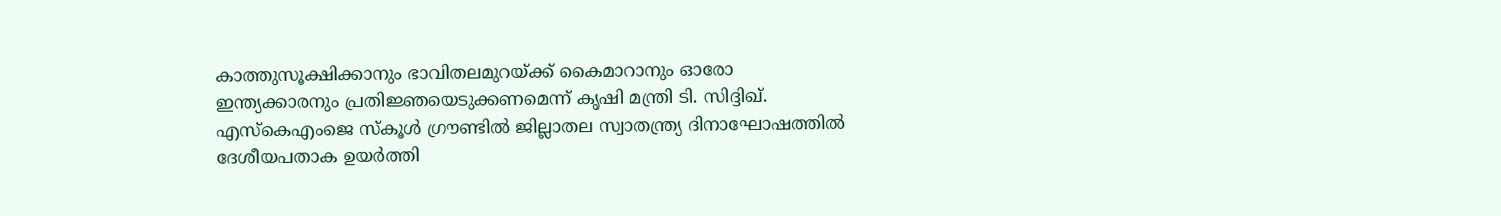കാത്തുസൂക്ഷിക്കാനും ഭാവിതലമുറയ്ക്ക് കൈമാറാനും ഓരോ ഇന്ത്യക്കാരനും പ്രതിജ്ഞയെടുക്കണമെന്ന് കൃഷി മന്ത്രി ടി. സിദ്ദിഖ്. എസ്‌കെഎംജെ സ്‌കൂള്‍ ഗ്രൗണ്ടില്‍ ജില്ലാതല സ്വാതന്ത്ര്യ ദിനാഘോഷത്തില്‍ ദേശീയപതാക ഉയര്‍ത്തി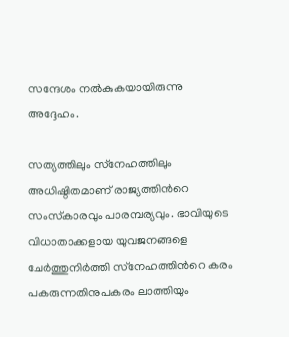സന്ദേശം നല്‍കുകയായിരുന്നു അദ്ദേഹം.

സത്യത്തിലും സ്‌നേഹത്തിലും അധിഷ്ഠിതമാണ് രാജ്യത്തിന്‍റെ സംസ്‌കാരവും പാരമ്പര്യവും. ഭാവിയുടെ വിധാതാക്കളായ യുവജനങ്ങളെ ചേര്‍ത്തുനിര്‍ത്തി സ്‌നേഹത്തിന്‍റെ കരം പകരുന്നതിനുപകരം ലാത്തിയും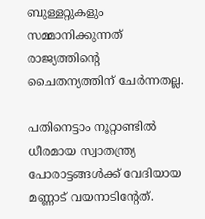ബുള്ളറ്റുകളും സമ്മാനിക്കുന്നത് രാജ്യത്തിന്‍റെ ചൈതന്യത്തിന് ചേര്‍ന്നതല്ല.

പതിനെട്ടാം നൂറ്റാണ്ടില്‍ ധീരമായ സ്വാതന്ത്ര്യ പോരാട്ടങ്ങള്‍ക്ക് വേദിയായ മണ്ണാട് വയനാടിന്‍റേത്.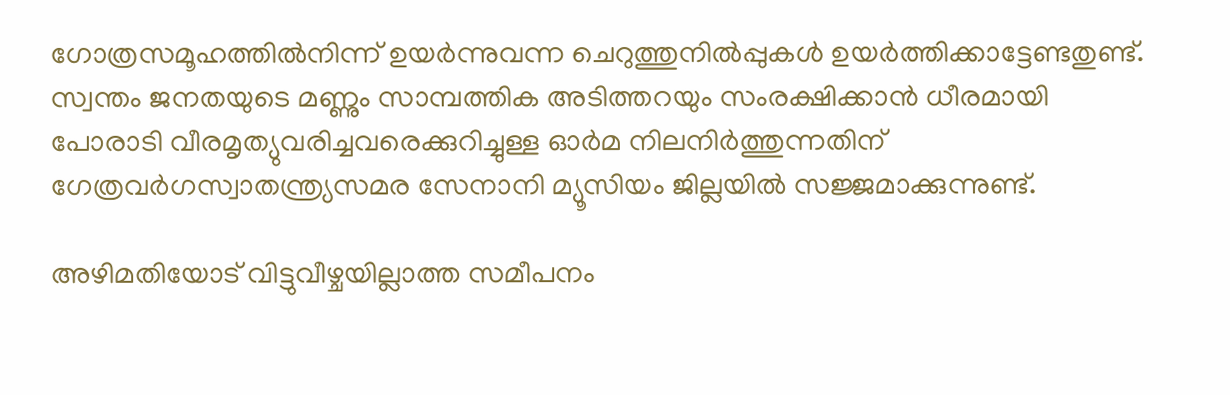ഗോത്രസമൂഹത്തില്‍നിന്ന് ഉയര്‍ന്നുവന്ന ചെറുത്തുനില്‍പ്പുകള്‍ ഉയര്‍ത്തിക്കാട്ടേണ്ടതുണ്ട്.
സ്വന്തം ജനതയുടെ മണ്ണും സാമ്പത്തിക അടിത്തറയും സംരക്ഷിക്കാന്‍ ധീരമായി പോരാടി വീരമൃത്യുവരിച്ചവരെക്കുറിച്ചുള്ള ഓര്‍മ നിലനിര്‍ത്തുന്നതിന് ഗേത്രവര്‍ഗസ്വാതന്ത്ര്യസമര സേനാനി മ്യൂസിയം ജില്ലയില്‍ സജ്ജമാക്കുന്നുണ്ട്.

അഴിമതിയോട് വിട്ടുവീഴ്ചയില്ലാത്ത സമീപനം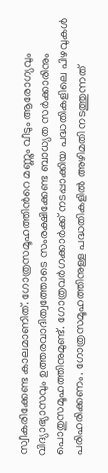സ്വീകരിക്കേണ്ട കാലമാണിത്. ഗോത്രസമൂഹത്തിന്‍റെ മണ്ണും വീടും ആരോഗ്യവും വിദ്യാഭ്യാസവും ഉത്തരവാദിത്വത്തോടെ സംരക്ഷിക്കേണ്ട ബാധ്യത സര്‍ക്കാരിനും പൊതുസമൂഹത്തിനുമുണ്ട്. ഗോത്രവര്‍ഗക്കാര്‍ക്ക് നടപ്പാക്കിയ പദ്ധതികളിലെ പിഴവുകള്‍ പരിഹരിക്കണം. ഗോത്രസമൂഹത്തിനുള്ള പദ്ധതികളില്‍ അഴിമതി നടത്തുന്നത്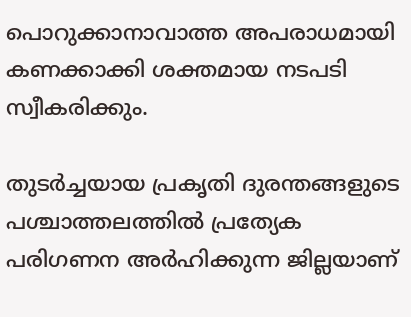പൊറുക്കാനാവാത്ത അപരാധമായി കണക്കാക്കി ശക്തമായ നടപടി സ്വീകരിക്കും.

തുടര്‍ച്ചയായ പ്രകൃതി ദുരന്തങ്ങളുടെ പശ്ചാത്തലത്തില്‍ പ്രത്യേക പരിഗണന അര്‍ഹിക്കുന്ന ജില്ലയാണ്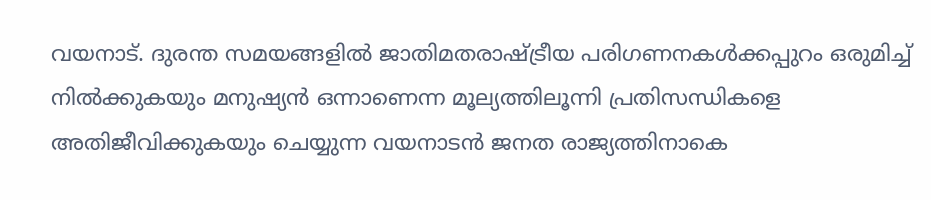വയനാട്. ദുരന്ത സമയങ്ങളില്‍ ജാതിമതരാഷ്ട്രീയ പരിഗണനകള്‍ക്കപ്പുറം ഒരുമിച്ച് നില്‍ക്കുകയും മനുഷ്യന്‍ ഒന്നാണെന്ന മൂല്യത്തിലൂന്നി പ്രതിസന്ധികളെ അതിജീവിക്കുകയും ചെയ്യുന്ന വയനാടന്‍ ജനത രാജ്യത്തിനാകെ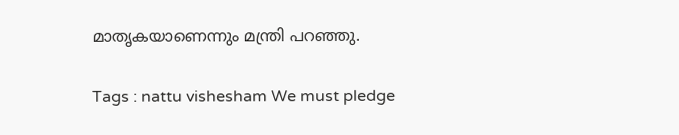മാതൃകയാണെന്നും മന്ത്രി പറഞ്ഞു.

Tags : nattu vishesham We must pledge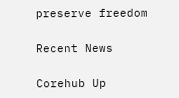preserve freedom

Recent News

Corehub Up